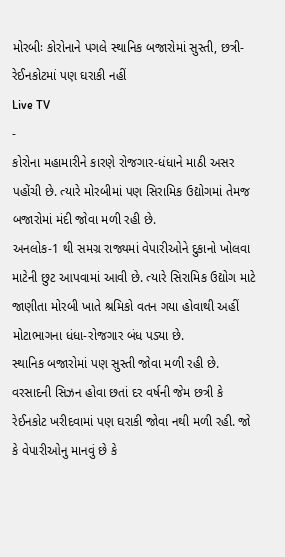મોરબીઃ કોરોનાને પગલે સ્થાનિક બજારોમાં સુસ્તી, છત્રી-રેઈનકોટમાં પણ ઘરાકી નહીં
Live TV
-
કોરોના મહામારીને કારણે રોજગાર-ધંધાને માઠી અસર પહોંચી છે. ત્યારે મોરબીમાં પણ સિરામિક ઉદ્યોગમાં તેમજ બજારોમાં મંદી જોવા મળી રહી છે.
અનલોક-1 થી સમગ્ર રાજ્યમાં વેપારીઓને દુકાનો ખોલવા માટેની છુટ આપવામાં આવી છે. ત્યારે સિરામિક ઉદ્યોગ માટે જાણીતા મોરબી ખાતે શ્રમિકો વતન ગયા હોવાથી અહીં મોટાભાગના ધંધા-રોજગાર બંધ પડ્યા છે.
સ્થાનિક બજારોમાં પણ સુસ્તી જોવા મળી રહી છે. વરસાદની સિઝન હોવા છતાં દર વર્ષની જેમ છત્રી કે રેઈનકોટ ખરીદવામાં પણ ઘરાકી જોવા નથી મળી રહી. જો કે વેપારીઓનુ માનવું છે કે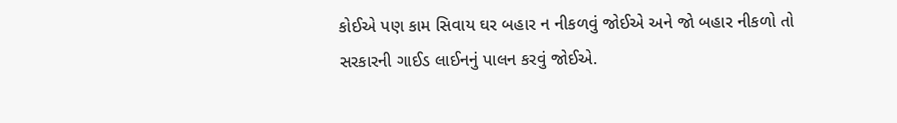કોઈએ પણ કામ સિવાય ઘર બહાર ન નીકળવું જોઈએ અને જો બહાર નીકળો તો સરકારની ગાઈડ લાઈનનું પાલન કરવું જોઈએ.